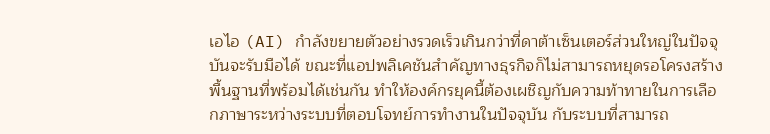เอไอ (AI) กำลังขยายตัวอย่างรวดเร็วเกินกว่าที่ดาต้าเซ็นเตอร์ส่วนใหญ่ในปัจจุบันจะรับมือได้ ขณะที่แอปพลิเคชันสำคัญทางธุรกิจก็ไม่สามารถหยุดรอโครงสร้างพื้นฐานที่พร้อมได้เช่นกัน ทำให้องค์กรยุคนี้ต้องเผชิญกับความท้าทายในการเลือกภาษาระหว่างระบบที่ตอบโจทย์การทำงานในปัจจุบัน กับระบบที่สามารถ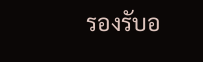รองรับอ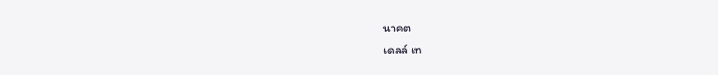นาคต
เดลล์ เท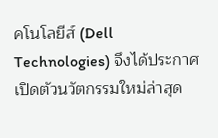คโนโลยีส์ (Dell Technologies) จึงได้ประกาศเปิดตัวนวัตกรรมใหม่ล่าสุด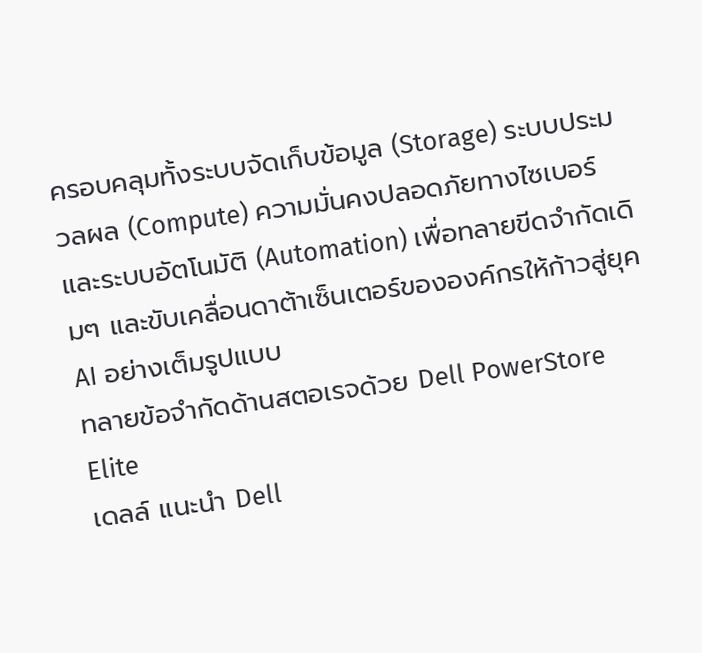ครอบคลุมทั้งระบบจัดเก็บข้อมูล (Storage) ระบบประมวลผล (Compute) ความมั่นคงปลอดภัยทางไซเบอร์ และระบบอัตโนมัติ (Automation) เพื่อทลายขีดจำกัดเดิมๆ และขับเคลื่อนดาต้าเซ็นเตอร์ขององค์กรให้ก้าวสู่ยุค AI อย่างเต็มรูปแบบ
ทลายข้อจำกัดด้านสตอเรจด้วย Dell PowerStore Elite
เดลล์ แนะนำ Dell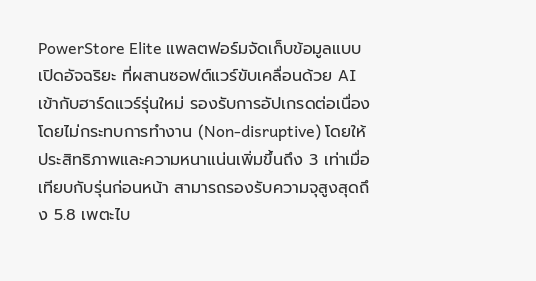PowerStore Elite แพลตฟอร์มจัดเก็บข้อมูลแบบเปิดอัจฉริยะ ที่ผสานซอฟต์แวร์ขับเคลื่อนด้วย AI เข้ากับฮาร์ดแวร์รุ่นใหม่ รองรับการอัปเกรดต่อเนื่องโดยไม่กระทบการทำงาน (Non-disruptive) โดยให้ประสิทธิภาพและความหนาแน่นเพิ่มขึ้นถึง 3 เท่าเมื่อเทียบกับรุ่นก่อนหน้า สามารถรองรับความจุสูงสุดถึง 5.8 เพตะไบ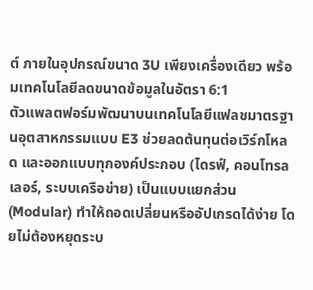ต์ ภายในอุปกรณ์ขนาด 3U เพียงเครื่องเดียว พร้อมเทคโนโลยีลดขนาดข้อมูลในอัตรา 6:1
ตัวแพลตฟอร์มพัฒนาบนเทคโนโลยีแฟลชมาตรฐานอุตสาหกรรมแบบ E3 ช่วยลดต้นทุนต่อเวิร์กโหลด และออกแบบทุกองค์ประกอบ (ไดรฟ์, คอนโทรลเลอร์, ระบบเครือข่าย) เป็นแบบแยกส่วน (Modular) ทำให้ถอดเปลี่ยนหรืออัปเกรดได้ง่าย โดยไม่ต้องหยุดระบ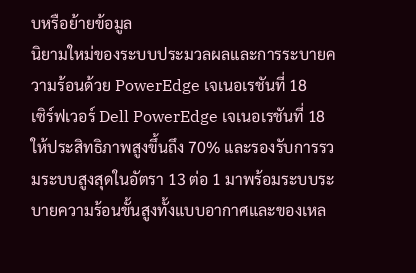บหรือย้ายข้อมูล
นิยามใหม่ของระบบประมวลผลและการระบายความร้อนด้วย PowerEdge เจเนอเรชันที่ 18
เซิร์ฟเวอร์ Dell PowerEdge เจเนอเรชันที่ 18 ให้ประสิทธิภาพสูงขึ้นถึง 70% และรองรับการรวมระบบสูงสุดในอัตรา 13 ต่อ 1 มาพร้อมระบบระบายความร้อนขั้นสูงทั้งแบบอากาศและของเหล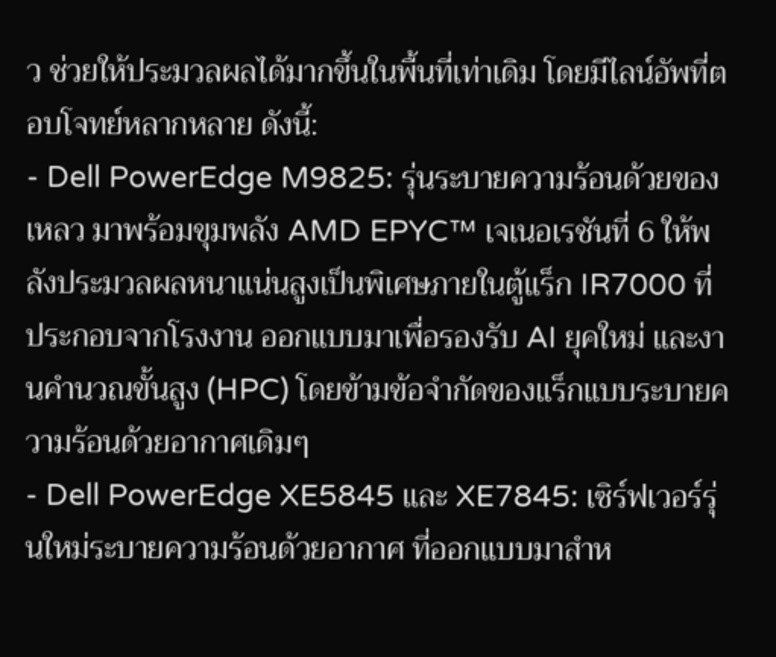ว ช่วยให้ประมวลผลได้มากขึ้นในพื้นที่เท่าเดิม โดยมีไลน์อัพที่ตอบโจทย์หลากหลาย ดังนี้:
- Dell PowerEdge M9825: รุ่นระบายความร้อนด้วยของเหลว มาพร้อมขุมพลัง AMD EPYC™ เจเนอเรชันที่ 6 ให้พลังประมวลผลหนาแน่นสูงเป็นพิเศษภายในตู้แร็ก IR7000 ที่ประกอบจากโรงงาน ออกแบบมาเพื่อรองรับ AI ยุคใหม่ และงานคำนวณขั้นสูง (HPC) โดยข้ามข้อจำกัดของแร็กแบบระบายความร้อนด้วยอากาศเดิมๆ
- Dell PowerEdge XE5845 และ XE7845: เซิร์ฟเวอร์รุ่นใหม่ระบายความร้อนด้วยอากาศ ที่ออกแบบมาสำห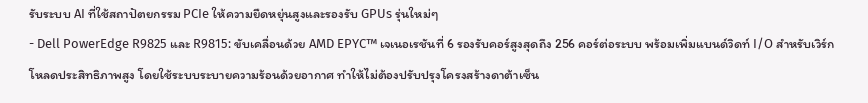รับระบบ AI ที่ใช้สถาปัตยกรรม PCIe ให้ความยืดหยุ่นสูงและรองรับ GPUs รุ่นใหม่ๆ
- Dell PowerEdge R9825 และ R9815: ขับเคลื่อนด้วย AMD EPYC™ เจเนอเรชันที่ 6 รองรับคอร์สูงสุดถึง 256 คอร์ต่อระบบ พร้อมเพิ่มแบนด์วิดท์ I/O สำหรับเวิร์กโหลดประสิทธิภาพสูง โดยใช้ระบบระบายความร้อนด้วยอากาศ ทำให้ไม่ต้องปรับปรุงโครงสร้างดาต้าเซ็น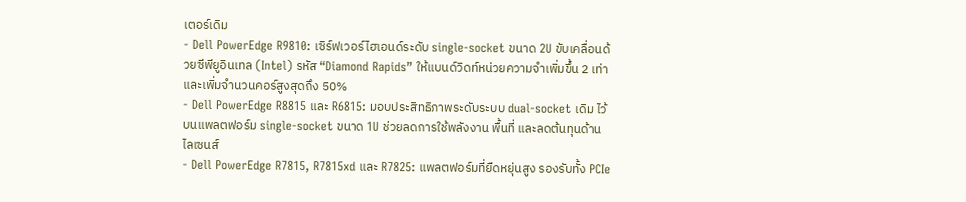เตอร์เดิม
- Dell PowerEdge R9810: เซิร์ฟเวอร์ไฮเอนด์ระดับ single-socket ขนาด 2U ขับเคลื่อนด้วยซีพียูอินเทล (Intel) รหัส “Diamond Rapids” ให้แบนด์วิดท์หน่วยความจำเพิ่มขึ้น 2 เท่า และเพิ่มจำนวนคอร์สูงสุดถึง 50%
- Dell PowerEdge R8815 และ R6815: มอบประสิทธิภาพระดับระบบ dual-socket เดิม ไว้บนแพลตฟอร์ม single-socket ขนาด 1U ช่วยลดการใช้พลังงาน พื้นที่ และลดต้นทุนด้านไลเซนส์
- Dell PowerEdge R7815, R7815xd และ R7825: แพลตฟอร์มที่ยืดหยุ่นสูง รองรับทั้ง PCIe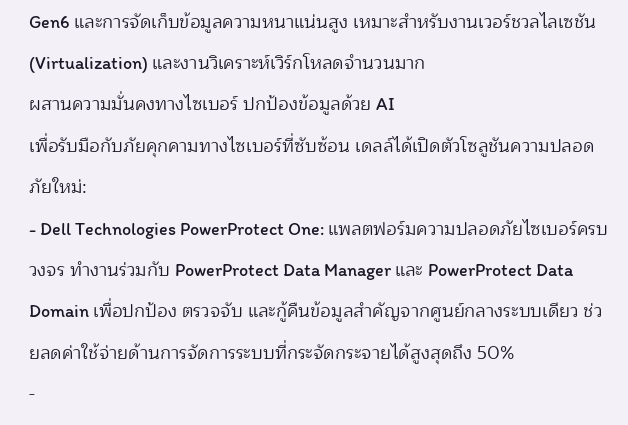Gen6 และการจัดเก็บข้อมูลความหนาแน่นสูง เหมาะสำหรับงานเวอร์ชวลไลเซชัน (Virtualization) และงานวิเคราะห์เวิร์กโหลดจำนวนมาก
ผสานความมั่นคงทางไซเบอร์ ปกป้องข้อมูลด้วย AI
เพื่อรับมือกับภัยคุกคามทางไซเบอร์ที่ซับซ้อน เดลล์ได้เปิดตัวโซลูชันความปลอดภัยใหม่:
- Dell Technologies PowerProtect One: แพลตฟอร์มความปลอดภัยไซเบอร์ครบวงจร ทำงานร่วมกับ PowerProtect Data Manager และ PowerProtect Data Domain เพื่อปกป้อง ตรวจจับ และกู้คืนข้อมูลสำคัญจากศูนย์กลางระบบเดียว ช่วยลดค่าใช้จ่ายด้านการจัดการระบบที่กระจัดกระจายได้สูงสุดถึง 50%
-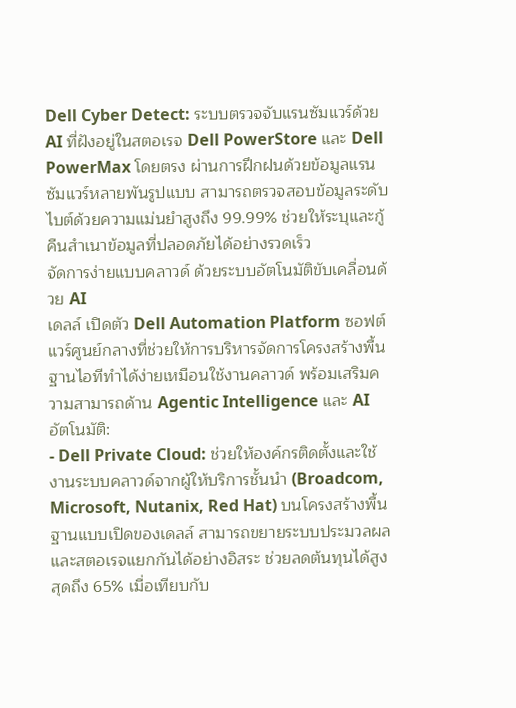Dell Cyber Detect: ระบบตรวจจับแรนซัมแวร์ด้วย AI ที่ฝังอยู่ในสตอเรจ Dell PowerStore และ Dell PowerMax โดยตรง ผ่านการฝึกฝนด้วยข้อมูลแรนซัมแวร์หลายพันรูปแบบ สามารถตรวจสอบข้อมูลระดับไบต์ด้วยความแม่นยำสูงถึง 99.99% ช่วยให้ระบุและกู้คืนสำเนาข้อมูลที่ปลอดภัยได้อย่างรวดเร็ว
จัดการง่ายแบบคลาวด์ ด้วยระบบอัตโนมัติขับเคลื่อนด้วย AI
เดลล์ เปิดตัว Dell Automation Platform ซอฟต์แวร์ศูนย์กลางที่ช่วยให้การบริหารจัดการโครงสร้างพื้นฐานไอทีทำได้ง่ายเหมือนใช้งานคลาวด์ พร้อมเสริมความสามารถด้าน Agentic Intelligence และ AI อัตโนมัติ:
- Dell Private Cloud: ช่วยให้องค์กรติดตั้งและใช้งานระบบคลาวด์จากผู้ให้บริการชั้นนำ (Broadcom, Microsoft, Nutanix, Red Hat) บนโครงสร้างพื้นฐานแบบเปิดของเดลล์ สามารถขยายระบบประมวลผลและสตอเรจแยกกันได้อย่างอิสระ ช่วยลดต้นทุนได้สูงสุดถึง 65% เมื่อเทียบกับ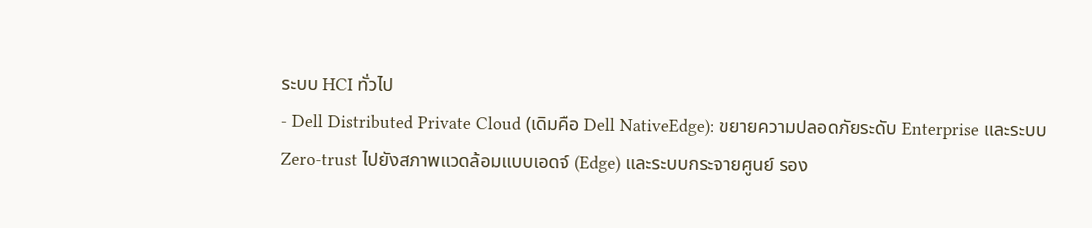ระบบ HCI ทั่วไป
- Dell Distributed Private Cloud (เดิมคือ Dell NativeEdge): ขยายความปลอดภัยระดับ Enterprise และระบบ Zero-trust ไปยังสภาพแวดล้อมแบบเอดจ์ (Edge) และระบบกระจายศูนย์ รอง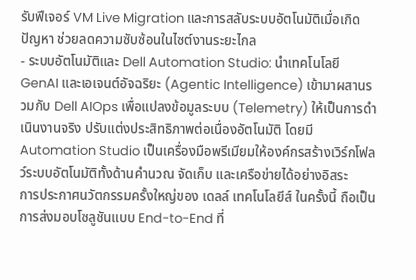รับฟีเจอร์ VM Live Migration และการสลับระบบอัตโนมัติเมื่อเกิดปัญหา ช่วยลดความซับซ้อนในไซต์งานระยะไกล
- ระบบอัตโนมัติและ Dell Automation Studio: นำเทคโนโลยี GenAI และเอเจนต์อัจฉริยะ (Agentic Intelligence) เข้ามาผสานรวมกับ Dell AIOps เพื่อแปลงข้อมูลระบบ (Telemetry) ให้เป็นการดำเนินงานจริง ปรับแต่งประสิทธิภาพต่อเนื่องอัตโนมัติ โดยมี Automation Studio เป็นเครื่องมือพรีเมียมให้องค์กรสร้างเวิร์กโฟลว์ระบบอัตโนมัติทั้งด้านคำนวณ จัดเก็บ และเครือข่ายได้อย่างอิสระ
การประกาศนวัตกรรมครั้งใหญ่ของ เดลล์ เทคโนโลยีส์ ในครั้งนี้ ถือเป็นการส่งมอบโซลูชันแบบ End-to-End ที่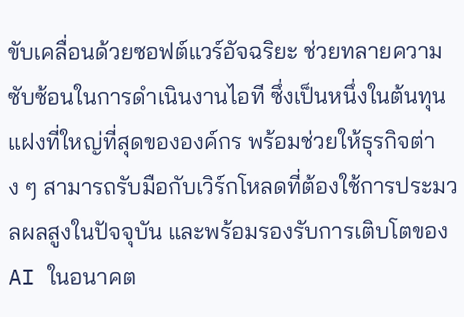ขับเคลื่อนด้วยซอฟต์แวร์อัจฉริยะ ช่วยทลายความซับซ้อนในการดำเนินงานไอที ซึ่งเป็นหนึ่งในต้นทุนแฝงที่ใหญ่ที่สุดขององค์กร พร้อมช่วยให้ธุรกิจต่าง ๆ สามารถรับมือกับเวิร์กโหลดที่ต้องใช้การประมวลผลสูงในปัจจุบัน และพร้อมรองรับการเติบโตของ AI ในอนาคต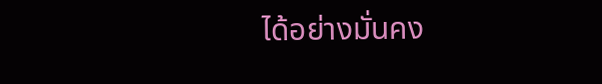ได้อย่างมั่นคง